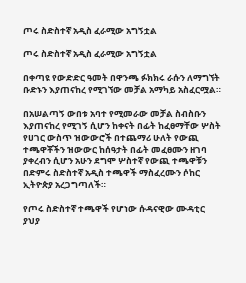ጦሩ ስድስተኛ አዲስ ፈራሚው አግኝቷል

ጦሩ ስድስተኛ አዲስ ፈራሚው አግኝቷል

በቀጣዩ የውድድር ዓመት በዋንጫ ፉክክሩ ራሱን ለማግኘት ቡድኑን እያጠናከረ የሚገኘው መቻል አማካይ አስፈርሟል።

በአሠልጣኝ ውበቱ አባተ የሚመራው መቻል ስብስቡን እያጠናከረ የሚገኝ ሲሆን ከቀናት በፊት ከፈፀማቸው ሦስት የሀገር ውስጥ ዝውውሮች በተጨማሪ ሁለት የውጪ ተጫዋቾችን ዝውውር ከሰዓታት በፊት መፈፀሙን ዘገባ ያቀረብን ሲሆን አሁን ደግሞ ሦስተኛ የውጪ ተጫዋቹን በድምሩ ስድስተኛ አዲስ ተጫዋች ማስፈረሙን ሶከር ኢትዮጵያ አረጋግጣለች።

የጦሩ ስድስተኛ ተጫዋች የሆነው ሱዳናዊው ሙዳቲር ያህያ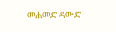መሐመድ ዳውድ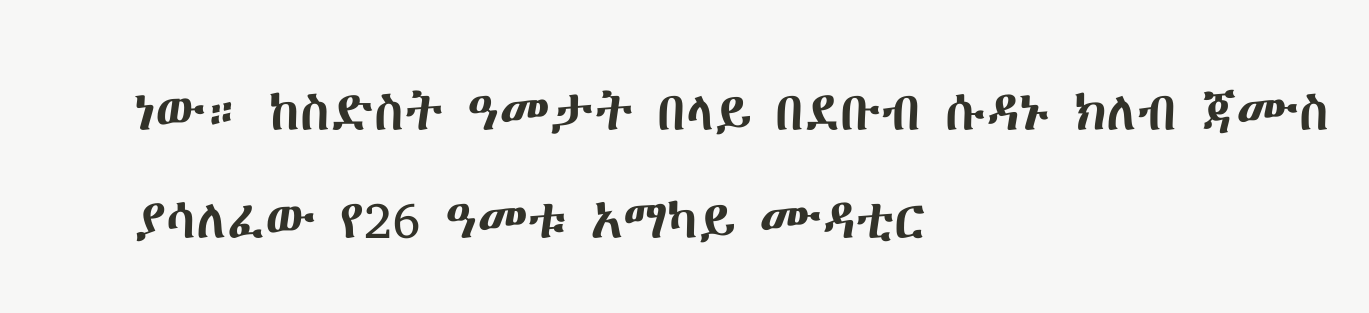ነው። ከስድስት ዓመታት በላይ በደቡብ ሱዳኑ ክለብ ጃሙስ ያሳለፈው የ26 ዓመቱ አማካይ ሙዳቲር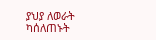ያህያ ለወራት ካሰለጠኑት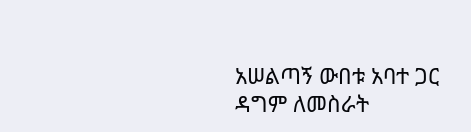አሠልጣኝ ውበቱ አባተ ጋር ዳግም ለመስራት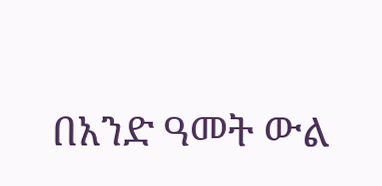በአንድ ዓመት ውል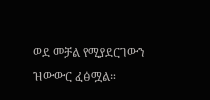ወደ መቻል የሚያደርገውን ዝውውር ፈፅሟል።